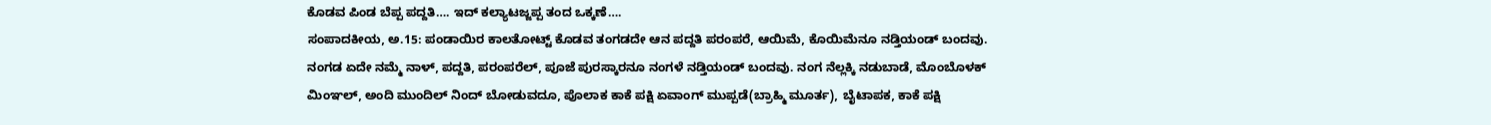ಕೊಡವ ಪಿಂಡ ಬೆಪ್ಪ ಪದ್ದತಿ…. ಇದ್ ಕಲ್ಯಾಟಜ್ಜಪ್ಪ ತಂದ ಒಕ್ಕಣೆ….
ಸಂಪಾದಕೀಯ, ಅ.15: ಪಂಡಾಯಿರ ಕಾಲತೋಟ್ಟ್ ಕೊಡವ ತಂಗಡದೇ ಆನ ಪದ್ದತಿ ಪರಂಪರೆ, ಆಯಿಮೆ, ಕೊಯಿಮೆನೂ ನಡ್ತಿಯಂಡ್ ಬಂದವು. ನಂಗಡ ಏದೇ ನಮ್ಮೆ ನಾಳ್, ಪದ್ದತಿ, ಪರಂಪರೆಲ್, ಪೂಜೆ ಪುರಸ್ಕಾರನೂ ನಂಗಳೆ ನಡ್ತಿಯಂಡ್ ಬಂದವು. ನಂಗ ನೆಲ್ಲಕ್ಕಿ ನಡುಬಾಡೆ, ಮೊಂಬೊಳಕ್ ಮಿಂಞಲ್, ಅಂದಿ ಮುಂದಿಲ್ ನಿಂದ್ ಬೋಡುವದೂ, ಪೊಲಾಕ ಕಾಕೆ ಪಕ್ಷಿ ಏವಾಂಗ್ ಮುಪ್ಪಡೆ(ಬ್ರಾಹ್ಮಿ ಮೂರ್ತ), ಬೈಟಾಪಕ, ಕಾಕೆ ಪಕ್ಷಿ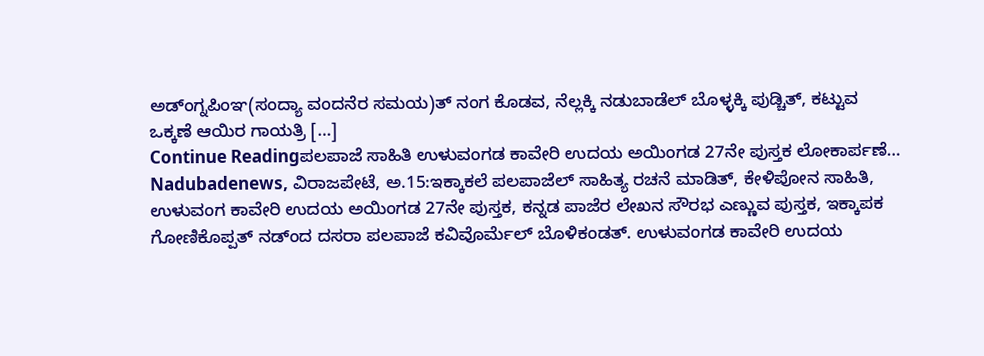ಅಡ್ಂಗ್ನಪಿಂಞ(ಸಂದ್ಯಾ ವಂದನೆರ ಸಮಯ)ತ್ ನಂಗ ಕೊಡವ, ನೆಲ್ಲಕ್ಕಿ ನಡುಬಾಡೆಲ್ ಬೊಳ್ಳಕ್ಕಿ ಪುಡ್ಚಿತ್, ಕಟ್ಟುವ ಒಕ್ಕಣೆ ಆಯಿರ ಗಾಯತ್ರಿ […]
Continue Readingಪಲಪಾಜೆ ಸಾಹಿತಿ ಉಳುವಂಗಡ ಕಾವೇರಿ ಉದಯ ಅಯಿಂಗಡ 27ನೇ ಪುಸ್ತಕ ಲೋಕಾರ್ಪಣೆ…
Nadubadenews, ವಿರಾಜಪೇಟೆ, ಅ.15:ಇಕ್ಕಾಕಲೆ ಪಲಪಾಜೆಲ್ ಸಾಹಿತ್ಯ ರಚನೆ ಮಾಡಿತ್, ಕೇಳಿಪೋನ ಸಾಹಿತಿ, ಉಳುವಂಗ ಕಾವೇರಿ ಉದಯ ಅಯಿಂಗಡ 27ನೇ ಪುಸ್ತಕ, ಕನ್ನಡ ಪಾಜೆರ ಲೇಖನ ಸೌರಭ ಎಣ್ಣುವ ಪುಸ್ತಕ, ಇಕ್ಕಾಪಕ ಗೋಣಿಕೊಪ್ಪತ್ ನಡ್ಂದ ದಸರಾ ಪಲಪಾಜೆ ಕವಿವೊರ್ಮೆಲ್ ಬೊಳಿಕಂಡತ್. ಉಳುವಂಗಡ ಕಾವೇರಿ ಉದಯ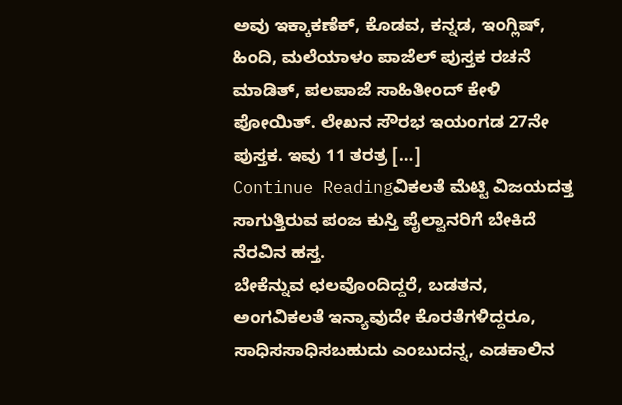ಅವು ಇಕ್ಕಾಕಣೆಕ್, ಕೊಡವ, ಕನ್ನಡ, ಇಂಗ್ಲಿಷ್, ಹಿಂದಿ, ಮಲೆಯಾಳಂ ಪಾಜೆಲ್ ಪುಸ್ತಕ ರಚನೆ ಮಾಡಿತ್, ಪಲಪಾಜೆ ಸಾಹಿತೀಂದ್ ಕೇಳಿ ಪೋಯಿತ್. ಲೇಖನ ಸೌರಭ ಇಯಂಗಡ 27ನೇ ಪುಸ್ತಕ. ಇವು 11 ತರತ್ರ […]
Continue Readingವಿಕಲತೆ ಮೆಟ್ಟಿ ವಿಜಯದತ್ತ ಸಾಗುತ್ತಿರುವ ಪಂಜ ಕುಸ್ತಿ ಪೈಲ್ವಾನರಿಗೆ ಬೇಕಿದೆ ನೆರವಿನ ಹಸ್ತ.
ಬೇಕೆನ್ನುವ ಛಲವೊಂದಿದ್ದರೆ, ಬಡತನ, ಅಂಗವಿಕಲತೆ ಇನ್ಯಾವುದೇ ಕೊರತೆಗಳಿದ್ದರೂ, ಸಾಧಿಸಸಾಧಿಸಬಹುದು ಎಂಬುದನ್ನ, ಎಡಕಾಲಿನ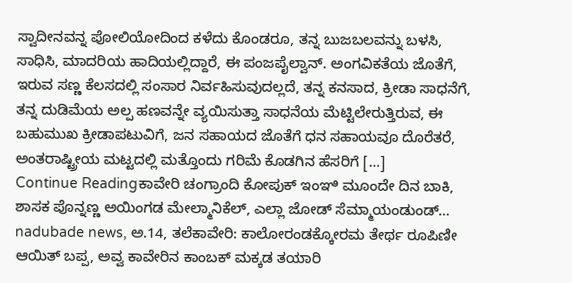ಸ್ವಾದೀನವನ್ನ ಪೋಲಿಯೋದಿಂದ ಕಳೆದು ಕೊಂಡರೂ, ತನ್ನ ಬುಜಬಲವನ್ನು ಬಳಸಿ, ಸಾಧಿಸಿ, ಮಾದರಿಯ ಹಾದಿಯಲ್ಲಿದ್ದಾರೆ, ಈ ಪಂಜಪೈಲ್ವಾನ್. ಅಂಗವಿಕತೆಯ ಜೊತೆಗೆ, ಇರುವ ಸಣ್ಣ ಕೆಲಸದಲ್ಲಿ ಸಂಸಾರ ನಿರ್ವಹಿಸುವುದಲ್ಲದೆ, ತನ್ನ ಕನಸಾದ, ಕ್ರೀಡಾ ಸಾಧನೆಗೆ, ತನ್ನ ದುಡಿಮೆಯ ಅಲ್ಪ ಹಣವನ್ನೇ ವ್ಯಯಿಸುತ್ತಾ ಸಾಧನೆಯ ಮೆಟ್ಟಿಲೇರುತ್ತಿರುವ, ಈ ಬಹುಮುಖ ಕ್ರೀಡಾಪಟುವಿಗೆ, ಜನ ಸಹಾಯದ ಜೊತೆಗೆ ಧನ ಸಹಾಯವೂ ದೊರೆತರೆ, ಅಂತರಾಷ್ಟ್ರೀಯ ಮಟ್ಟದಲ್ಲಿ ಮತ್ತೊಂದು ಗರಿಮೆ ಕೊಡಗಿನ ಹೆಸರಿಗೆ […]
Continue Readingಕಾವೇರಿ ಚಂಗ್ರಾಂದಿ ಕೋಪುಕ್ ಇಂಞಿ ಮೂಂದೇ ದಿನ ಬಾಕಿ, ಶಾಸಕ ಪೊನ್ನಣ್ಣ ಅಯಿಂಗಡ ಮೇಲ್ಮಾನಿಕೆಲ್, ಎಲ್ಲಾ ಜೋಡ್ ಸೆಮ್ಮಾಯಂಡುಂಡ್…
nadubade news, ಅ.14, ತಲೆಕಾವೇರಿ: ಕಾಲೋರಂಡಕ್ಕೋರಮ ತೇರ್ಥ ರೂಪಿಣೀ ಆಯಿತ್ ಬಪ್ಪ, ಅವ್ವ ಕಾವೇರಿನ ಕಾಂಬಕ್ ಮಕ್ಕಡ ತಯಾರಿ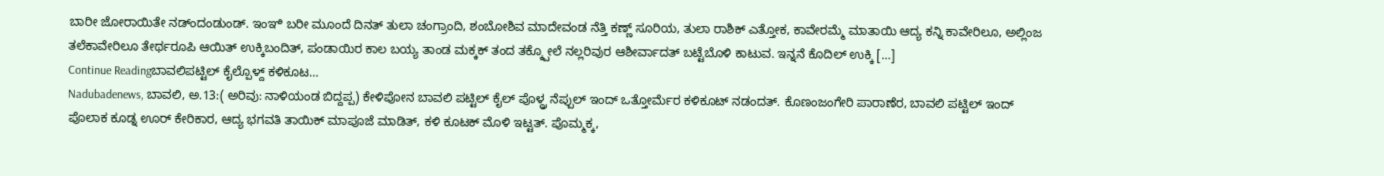ಬಾರೀ ಜೋರಾಯಿತೇ ನಡ್ಂದಂಡುಂಡ್. ಇಂಞಿ ಬರೀ ಮೂಂದೆ ದಿನತ್ ತುಲಾ ಚಂಗ್ರಾಂದಿ, ಶಂಬೋಶಿವ ಮಾದೇವಂಡ ನೆತ್ತಿ ಕಣ್ಣ್ ಸೂರಿಯ, ತುಲಾ ರಾಶಿಕ್ ಎತ್ತೋಕ, ಕಾವೇರಮ್ಮೆ ಮಾತಾಯಿ ಆದ್ಯ ಕನ್ನಿ ಕಾವೇರಿಲೂ, ಅಲ್ಲಿಂಜ ತಲೆಕಾವೇರಿಲೂ ತೇರ್ಥರೂಪಿ ಆಯಿತ್ ಉಕ್ಕಿಬಂದಿತ್, ಪಂಡಾಯಿರ ಕಾಲ ಬಯ್ಯ ತಾಂಡ ಮಕ್ಕಕ್ ತಂದ ತಕ್ಕ್ಪೋಲೆ ನಲ್ಲರಿವುರ ಆಶೀರ್ವಾದತ್ ಬಟ್ಟೆಬೊಳಿ ಕಾಟುವ. ಇನ್ನನೆ ಕೊದಿಲ್ ಉಕ್ಕಿ […]
Continue Readingಬಾವಲಿಪಟ್ಟಿಲ್ ಕೈಲ್ಪೊಳ್ದ್ ಕಳಿಕೂಟ…
Nadubadenews, ಬಾವಲಿ, ಅ.13:( ಅರಿವು: ನಾಳಿಯಂಡ ಬಿದ್ದಪ್ಪ) ಕೇಳಿಪೋನ ಬಾವಲಿ ಪಟ್ಟಿಲ್ ಕೈಲ್ ಪೊಳ್ದ್ರ ನೆಪ್ಪುಲ್ ಇಂದ್ ಒತ್ತೋರ್ಮೆರ ಕಳಿಕೂಟ್ ನಡಂದತ್. ಕೊಣಂಜಂಗೇರಿ ಪಾರಾಣೆರ, ಬಾವಲಿ ಪಟ್ಟಿಲ್ ಇಂದ್ ಪೊಲಾಕ ಕೂಡ್ನ ಊರ್ ಕೇರಿಕಾರ, ಆದ್ಯ ಭಗವತಿ ತಾಯಿಕ್ ಮಾಪೂಜೆ ಮಾಡಿತ್, ಕಳಿ ಕೂಟಕ್ ಮೊಳಿ ಇಟ್ಟತ್. ಪೊಮ್ಮಕ್ಕ,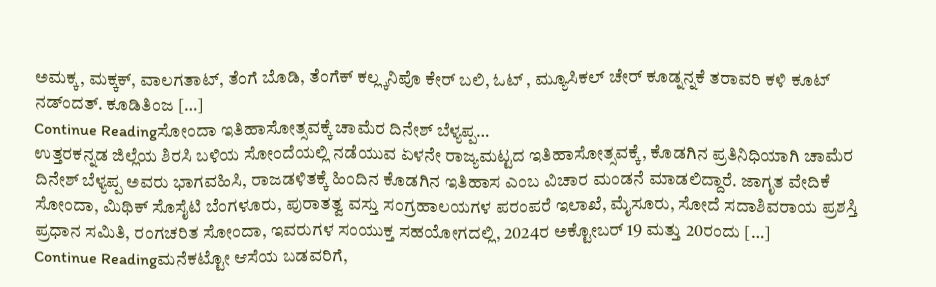ಅಮಕ್ಕ, ಮಕ್ಕಕ್, ವಾಲಗತಾಟ್, ತೆಂಗೆ ಬೊಡಿ, ತೆಂಗೆಕ್ ಕಲ್ಲ್ಕನಿಪೊ ಕೇರ್ ಬಲಿ, ಓಟ್ , ಮ್ಯೂಸಿಕಲ್ ಚೇರ್ ಕೂಡ್ನನ್ನಕೆ ತರಾವರಿ ಕಳಿ ಕೂಟ್ ನಡ್ಂದತ್. ಕೂಡಿತಿಂಜ […]
Continue Readingಸೋಂದಾ ಇತಿಹಾಸೋತ್ಸವಕ್ಕೆ ಚಾಮೆರ ದಿನೇಶ್ ಬೆಳ್ಯಪ್ಪ…
ಉತ್ತರಕನ್ನಡ ಜಿಲ್ಲೆಯ ಶಿರಸಿ ಬಳಿಯ ಸೋಂದೆಯಲ್ಲಿ ನಡೆಯುವ ಏಳನೇ ರಾಜ್ಯಮಟ್ಟದ ಇತಿಹಾಸೋತ್ಸವಕ್ಕೆ, ಕೊಡಗಿನ ಪ್ರತಿನಿಧಿಯಾಗಿ ಚಾಮೆರ ದಿನೇಶ್ ಬೆಳ್ಯಪ್ಪ ಅವರು ಭಾಗವಹಿಸಿ, ರಾಜಡಳಿತಕ್ಕೆ ಹಿಂದಿನ ಕೊಡಗಿನ ಇತಿಹಾಸ ಎಂಬ ವಿಚಾರ ಮಂಡನೆ ಮಾಡಲಿದ್ದಾರೆ. ಜಾಗೃತ ವೇದಿಕೆ ಸೋಂದಾ, ಮಿಥಿಕ್ ಸೊಸೈಟಿ ಬೆಂಗಳೂರು, ಪುರಾತತ್ವ ವಸ್ತು ಸಂಗ್ರಹಾಲಯಗಳ ಪರಂಪರೆ ಇಲಾಖೆ, ಮೈಸೂರು, ಸೋದೆ ಸದಾಶಿವರಾಯ ಪ್ರಶಸ್ತಿ ಪ್ರಧಾನ ಸಮಿತಿ, ರಂಗಚರಿತ ಸೋಂದಾ, ಇವರುಗಳ ಸಂಯುಕ್ತ ಸಹಯೋಗದಲ್ಲಿ, 2024ರ ಅಕ್ಟೋಬರ್ 19 ಮತ್ತು 20ರಂದು […]
Continue Readingಮನೆಕಟ್ಟೋ ಆಸೆಯ ಬಡವರಿಗೆ,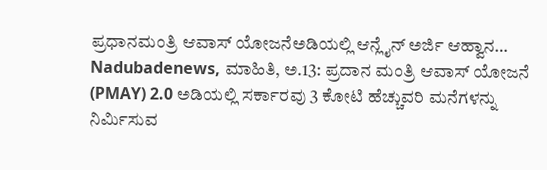ಪ್ರಧಾನಮಂತ್ರಿ ಆವಾಸ್ ಯೋಜನೆಅಡಿಯಲ್ಲಿ ಆನ್ಲೈನ್ ಅರ್ಜಿ ಆಹ್ವಾನ…
Nadubadenews, ಮಾಹಿತಿ, ಅ.13: ಪ್ರದಾನ ಮಂತ್ರಿ ಆವಾಸ್ ಯೋಜನೆ (PMAY) 2.0 ಅಡಿಯಲ್ಲಿ ಸರ್ಕಾರವು 3 ಕೋಟಿ ಹೆಚ್ಚುವರಿ ಮನೆಗಳನ್ನು ನಿರ್ಮಿಸುವ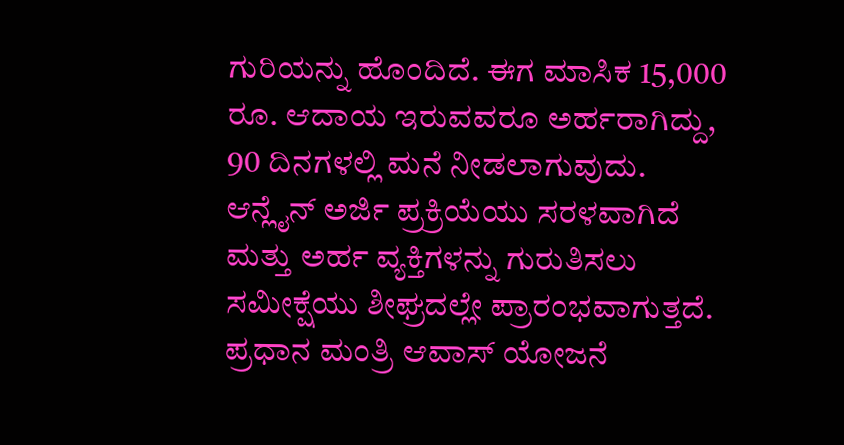ಗುರಿಯನ್ನು ಹೊಂದಿದೆ. ಈಗ ಮಾಸಿಕ 15,000 ರೂ. ಆದಾಯ ಇರುವವರೂ ಅರ್ಹರಾಗಿದ್ದು, 90 ದಿನಗಳಲ್ಲಿ ಮನೆ ನೀಡಲಾಗುವುದು. ಆನ್ಲೈನ್ ಅರ್ಜಿ ಪ್ರಕ್ರಿಯೆಯು ಸರಳವಾಗಿದೆ ಮತ್ತು ಅರ್ಹ ವ್ಯಕ್ತಿಗಳನ್ನು ಗುರುತಿಸಲು ಸಮೀಕ್ಷೆಯು ಶೀಘ್ರದಲ್ಲೇ ಪ್ರಾರಂಭವಾಗುತ್ತದೆ. ಪ್ರಧಾನ ಮಂತ್ರಿ ಆವಾಸ್ ಯೋಜನೆ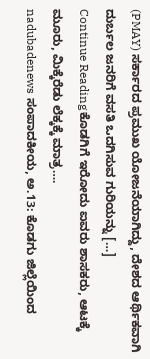(PMAY) ಸರ್ಕಾರದ ಪ್ರಮುಖ ಯೋಜನೆಯಾಗಿದ್ದು, ದೇಶದ ಆರ್ಥಿಕವಾಗಿ ದುರ್ಬಲ ಜನರಿಗೆ ವಸತಿ ಒದಗಿಸುವ ಗುರಿಯನ್ನು […]
Continue Readingಕೊಡಗಿಗೆ ಇರೋದು ಐವರು ಶಾಸಕರು, ಆಟಕ್ಕೆ ಮೂರು, ಮಿಕ್ಕೆರೆಡು ಲೆಕ್ಕಕ್ಕೆ ಮಾತ್ರ….
nadubadenews ಸಂಪಾದಕೀಯ, ಅ.13: ಕೊಡಗು ಜಿಲ್ಲೆಯಿಂದ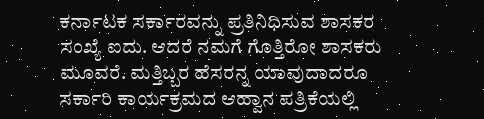ಕರ್ನಾಟಕ ಸರ್ಕಾರವನ್ನು ಪ್ರತಿನಿಧಿಸುವ ಶಾಸಕರ ಸಂಖ್ಯೆ ಐದು. ಆದರೆ ನಮಗೆ ಗೊತ್ತಿರೋ ಶಾಸಕರು ಮೂವರೆ. ಮತ್ತಿಬ್ಬರ ಹೆಸರನ್ನ ಯಾವುದಾದರೂ ಸರ್ಕಾರಿ ಕಾರ್ಯಕ್ರಮದ ಆಹ್ವಾನ ಪತ್ರಿಕೆಯಲ್ಲಿ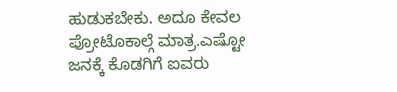ಹುಡುಕಬೇಕು. ಅದೂ ಕೇವಲ ಪ್ರೋಟೊಕಾಲ್ಗೆ ಮಾತ್ರ.ಎಷ್ಟೋ ಜನಕ್ಕೆ ಕೊಡಗಿಗೆ ಐವರು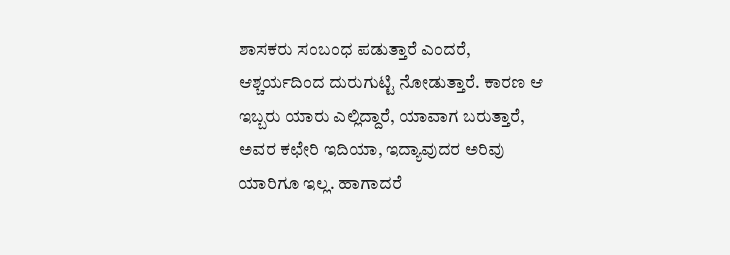ಶಾಸಕರು ಸಂಬಂಧ ಪಡುತ್ತಾರೆ ಎಂದರೆ, ಆಶ್ಚರ್ಯದಿಂದ ದುರುಗುಟ್ಟಿ ನೋಡುತ್ತಾರೆ. ಕಾರಣ ಆ ಇಬ್ಬರು ಯಾರು ಎಲ್ಲಿದ್ದಾರೆ, ಯಾವಾಗ ಬರುತ್ತಾರೆ, ಅವರ ಕಛೇರಿ ಇದಿಯಾ, ಇದ್ಯಾವುದರ ಅರಿವು ಯಾರಿಗೂ ಇಲ್ಲ. ಹಾಗಾದರೆ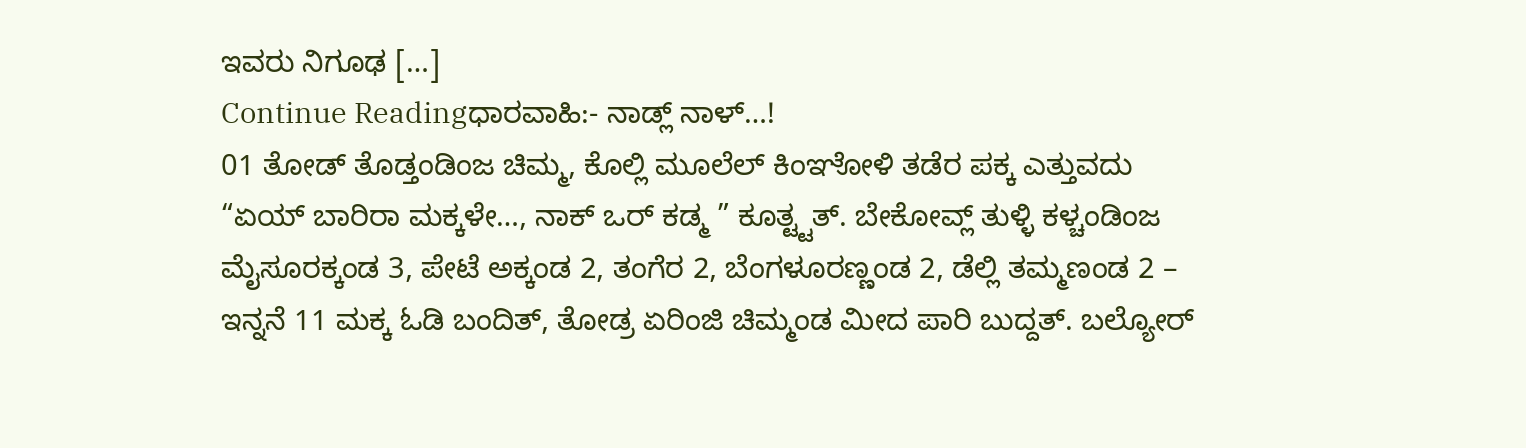ಇವರು ನಿಗೂಢ […]
Continue Readingಧಾರವಾಹಿ:- ನಾಡ್ಲ್ ನಾಳ್…!
01 ತೋಡ್ ತೊಡ್ತಂಡಿಂಜ ಚಿಮ್ಮ, ಕೊಲ್ಲಿ ಮೂಲೆಲ್ ಕಿಂಞೋಳಿ ತಡೆರ ಪಕ್ಕ ಎತ್ತುವದು “ಏಯ್ ಬಾರಿರಾ ಮಕ್ಕಳೇ…, ನಾಕ್ ಒರ್ ಕಡ್ಮ ” ಕೂತ್ಟ್ಟತ್. ಬೇಕೋವ್ಲ್ ತುಳ್ಳಿ ಕಳ್ಚಂಡಿಂಜ ಮೈಸೂರಕ್ಕಂಡ 3, ಪೇಟೆ ಅಕ್ಕಂಡ 2, ತಂಗೆರ 2, ಬೆಂಗಳೂರಣ್ಣಂಡ 2, ಡೆಲ್ಲಿ ತಮ್ಮಣಂಡ 2 – ಇನ್ನನೆ 11 ಮಕ್ಕ ಓಡಿ ಬಂದಿತ್, ತೋಡ್ರ ಏರಿಂಜಿ ಚಿಮ್ಮಂಡ ಮೀದ ಪಾರಿ ಬುದ್ದತ್. ಬಲ್ಯೋರ್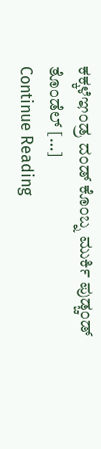ಕಕ್ಕಳೆಞಂಡ್ರ ದಂಡ್ ಕೊಂಬ್ನ ಮುರ್ಕಿ ಪುಡ್ಚಂಡ್ ತೊಂಡೆಲ್ […]
Continue Reading